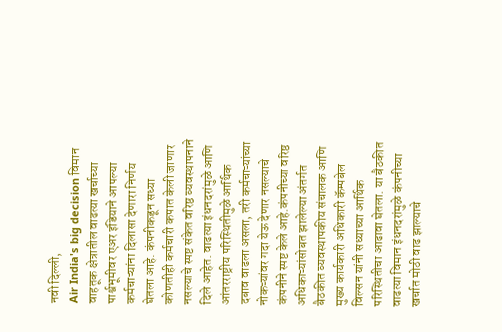नवी दिल्ली,
Air India's big decision विमान वाहतूक क्षेत्रातील वाढत्या खर्चाच्या पार्श्वभूमीवर एअर इंडियाने आपल्या कर्मचाऱ्यांना दिलासा देणारा निर्णय घेतला आहे. कंपनीकडून सध्या कोणतीही कर्मचारी कपात केली जाणार नसल्याचे स्पष्ट संकेत वरिष्ठ व्यवस्थापनाने दिले आहेत. वाढत्या इंधनदरांमुळे आणि आंतरराष्ट्रीय परिस्थितीमुळे आर्थिक दबाव वाढला असला, तरी कर्मचाऱ्यांच्या नोकऱ्यांवर गदा येऊ देणार नसल्याचे कंपनीने स्पष्ट केले आहे.कंपनीच्या वरिष्ठ अधिकाऱ्यांसोबत झालेल्या अंतर्गत बैठकीत व्यवस्थापकीय संचालक आणि मुख्य कार्यकारी अधिकारी कॅम्पबेल विल्सन यांनी सध्याच्या आर्थिक परिस्थितीचा आढावा घेतला. या बैठकीत वाढत्या विमान इंधनदरांमुळे कंपनीच्या खर्चात मोठी वाढ झाल्याचे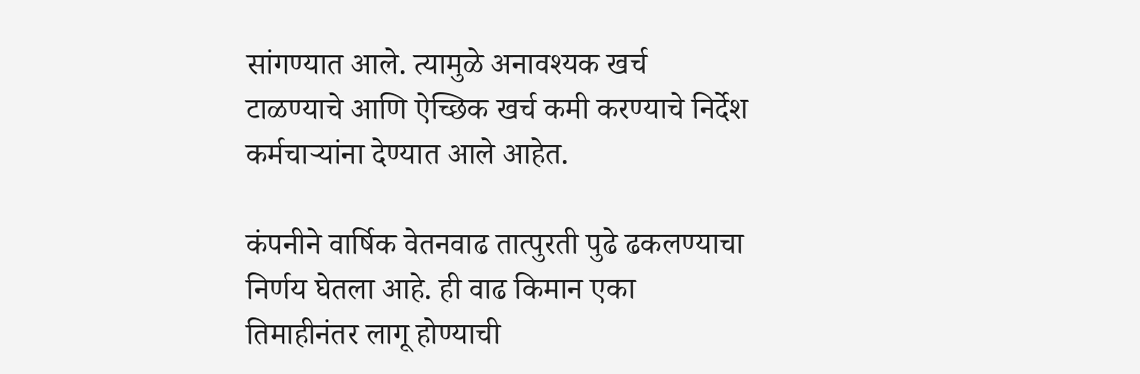सांगण्यात आले. त्यामुळे अनावश्यक खर्च टाळण्याचे आणि ऐच्छिक खर्च कमी करण्याचे निर्देश कर्मचाऱ्यांना देण्यात आले आहेत.

कंपनीने वार्षिक वेतनवाढ तात्पुरती पुढे ढकलण्याचा निर्णय घेतला आहे. ही वाढ किमान एका तिमाहीनंतर लागू होण्याची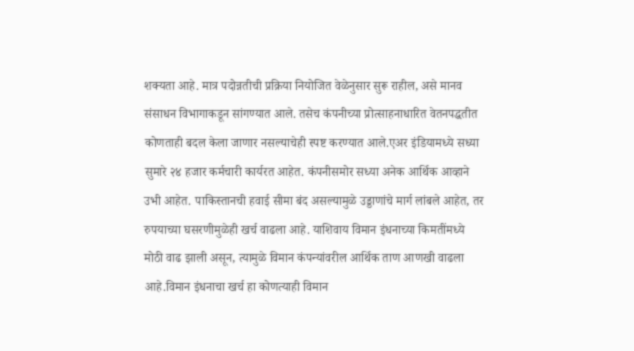शक्यता आहे. मात्र पदोन्नतीची प्रक्रिया नियोजित वेळेनुसार सुरू राहील, असे मानव संसाधन विभागाकडून सांगण्यात आले. तसेच कंपनीच्या प्रोत्साहनाधारित वेतनपद्धतीत कोणताही बदल केला जाणार नसल्याचेही स्पष्ट करण्यात आले.एअर इंडियामध्ये सध्या सुमारे २४ हजार कर्मचारी कार्यरत आहेत. कंपनीसमोर सध्या अनेक आर्थिक आव्हाने उभी आहेत. पाकिस्तानची हवाई सीमा बंद असल्यामुळे उड्डाणांचे मार्ग लांबले आहेत, तर रुपयाच्या घसरणीमुळेही खर्च वाढला आहे. याशिवाय विमान इंधनाच्या किमतींमध्ये मोठी वाढ झाली असून, त्यामुळे विमान कंपन्यांवरील आर्थिक ताण आणखी वाढला आहे.विमान इंधनाचा खर्च हा कोणत्याही विमान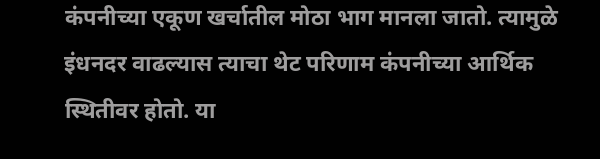कंपनीच्या एकूण खर्चातील मोठा भाग मानला जातो. त्यामुळे इंधनदर वाढल्यास त्याचा थेट परिणाम कंपनीच्या आर्थिक स्थितीवर होतो. या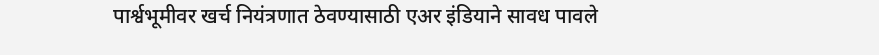पार्श्वभूमीवर खर्च नियंत्रणात ठेवण्यासाठी एअर इंडियाने सावध पावले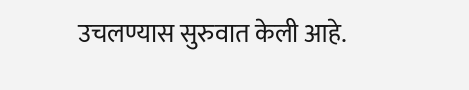उचलण्यास सुरुवात केली आहे.